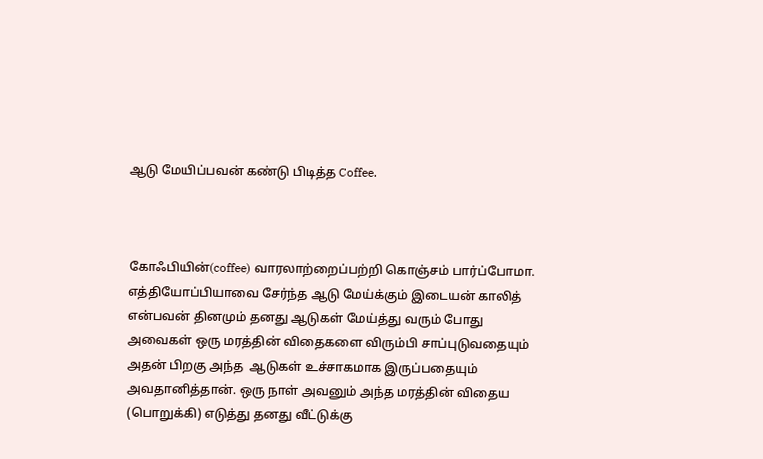ஆடு மேயிப்பவன் கண்டு பிடித்த Coffee.



கோஃபியின்(coffee) வாரலாற்றைப்பற்றி கொஞ்சம் பார்ப்போமா.
எத்தியோப்பியாவை சேர்ந்த ஆடு மேய்க்கும் இடையன் காலித் என்பவன் தினமும் தனது ஆடுகள் மேய்த்து வரும் போது அவைகள் ஒரு மரத்தின் விதைகளை விரும்பி சாப்புடுவதையும்  அதன் பிறகு அந்த  ஆடுகள் உச்சாகமாக இருப்பதையும்  அவதானித்தான். ஒரு நாள் அவனும் அந்த மரத்தின் விதைய (பொறுக்கி) எடுத்து தனது வீட்டுக்கு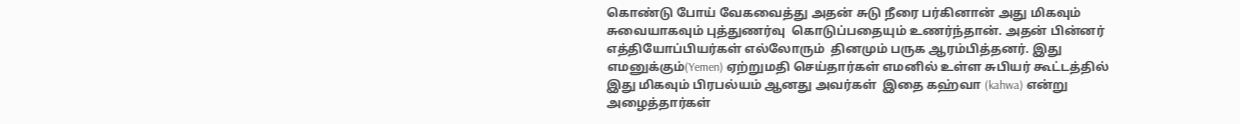கொண்டு போய் வேகவைத்து அதன் சுடு நீரை பர்கினான் அது மிகவும் சுவையாகவும் புத்துணர்வு  கொடுப்பதையும் உணர்ந்தான். அதன் பின்னர்  எத்தியோப்பியர்கள் எல்லோரும்  தினமும் பருக ஆரம்பித்தனர். இது எமனுக்கும்(Yemen) ஏற்றுமதி செய்தார்கள் எமனில் உள்ள சுபியர் கூட்டத்தில் இது மிகவும் பிரபல்யம் ஆனது அவர்கள்  இதை கஹ்வா (kahwa) என்று அழைத்தார்கள்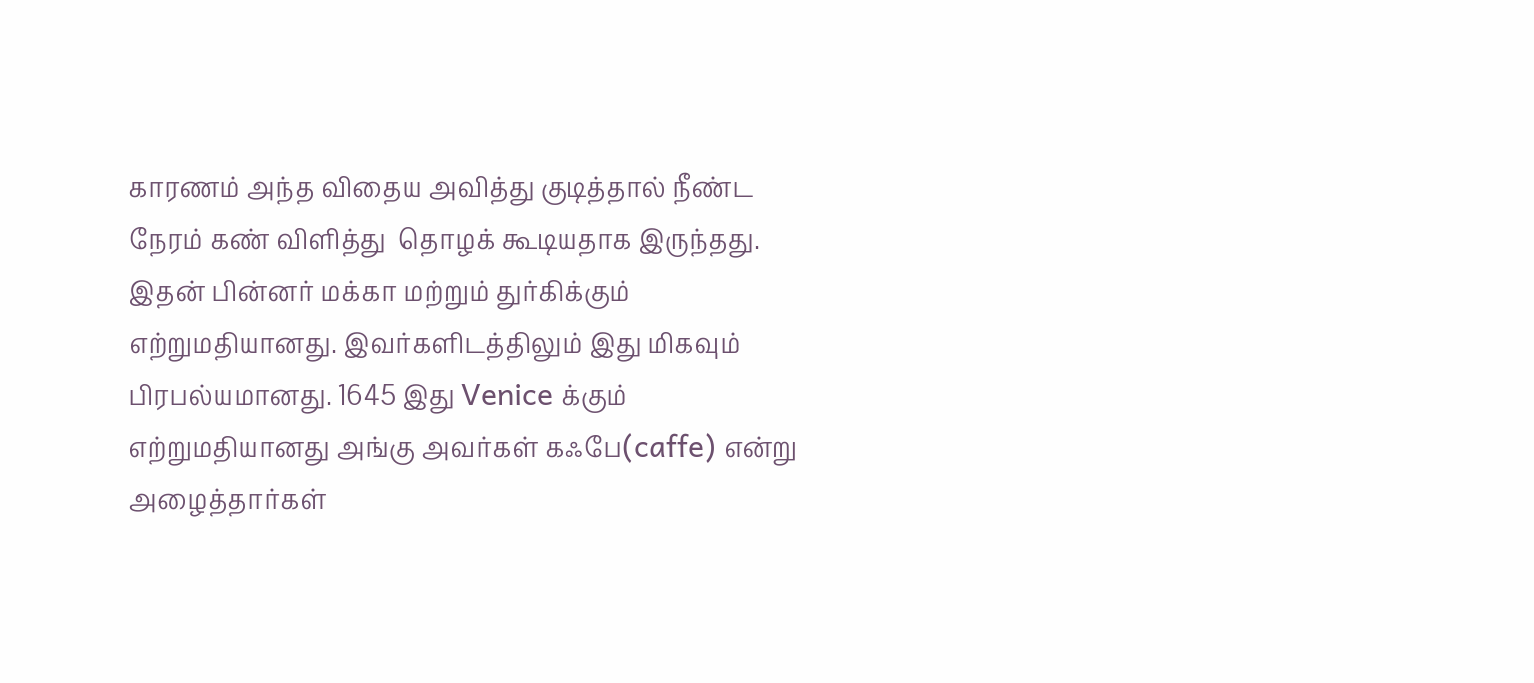காரணம் அந்த விதைய அவித்து குடித்தால் நீண்ட நேரம் கண் விளித்து  தொழக் கூடியதாக இருந்தது. இதன் பின்னர் மக்கா மற்றும் துர்கிக்கும் எற்றுமதியானது. இவர்களிடத்திலும் இது மிகவும் பிரபல்யமானது. 1645 இது Venice க்கும் எற்றுமதியானது அங்கு அவர்கள் கஃபே(caffe) என்று அழைத்தார்கள்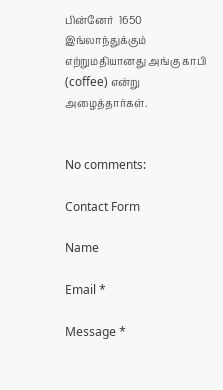பின்னேர்  1650 இங்லாந்துக்கும் எற்றுமதியானது அங்கு காபி (coffee) என்று அழைத்தார்கள்.


No comments:

Contact Form

Name

Email *

Message *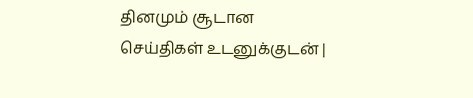தினமும் சூடான செய்திகள் உடனுக்குடன் |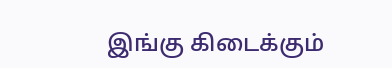இங்கு கிடைக்கும்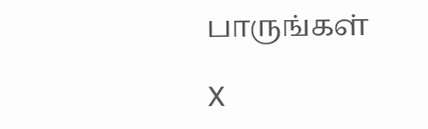பாருங்கள்

X